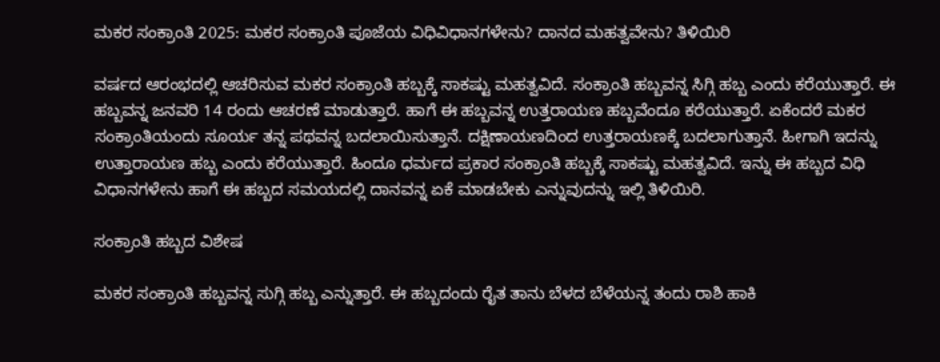ಮಕರ ಸಂಕ್ರಾಂತಿ 2025: ಮಕರ ಸಂಕ್ರಾಂತಿ ಪೂಜೆಯ ವಿಧಿವಿಧಾನಗಳೇನು? ದಾನದ ಮಹತ್ವವೇನು? ತಿಳಿಯಿರಿ

ವರ್ಷದ ಆರಂಭದಲ್ಲಿ ಆಚರಿಸುವ ಮಕರ ಸಂಕ್ರಾಂತಿ ಹಬ್ಬಕ್ಕೆ ಸಾಕಷ್ಟು ಮಹತ್ವವಿದೆ. ಸಂಕ್ರಾಂತಿ ಹಬ್ಬವನ್ನ ಸಿಗ್ಗಿ ಹಬ್ಬ ಎಂದು ಕರೆಯುತ್ತಾರೆ. ಈ ಹಬ್ಬವನ್ನ ಜನವರಿ 14 ರಂದು ಆಚರಣೆ ಮಾಡುತ್ತಾರೆ. ಹಾಗೆ ಈ ಹಬ್ಬವನ್ನ ಉತ್ತರಾಯಣ ಹಬ್ಬವೆಂದೂ ಕರೆಯುತ್ತಾರೆ. ಏಕೆಂದರೆ ಮಕರ ಸಂಕ್ರಾಂತಿಯಂದು ಸೂರ್ಯ ತನ್ನ ಪಥವನ್ನ ಬದಲಾಯಿಸುತ್ತಾನೆ. ದಕ್ಷಿಣಾಯಣದಿಂದ ಉತ್ತರಾಯಣಕ್ಕೆ ಬದಲಾಗುತ್ತಾನೆ. ಹೀಗಾಗಿ ಇದನ್ನು ಉತ್ತಾರಾಯಣ ಹಬ್ಬ ಎಂದು ಕರೆಯುತ್ತಾರೆ. ಹಿಂದೂ ಧರ್ಮದ ಪ್ರಕಾರ ಸಂಕ್ರಾಂತಿ ಹಬ್ಬಕ್ಕೆ ಸಾಕಷ್ಟು ಮಹತ್ವವಿದೆ. ಇನ್ನು ಈ ಹಬ್ಬದ ವಿಧಿ ವಿಧಾನಗಳೇನು ಹಾಗೆ ಈ ಹಬ್ಬದ ಸಮಯದಲ್ಲಿ ದಾನವನ್ನ ಏಕೆ ಮಾಡಬೇಕು ಎನ್ನುವುದನ್ನು ಇಲ್ಲಿ ತಿಳಿಯಿರಿ.

ಸಂಕ್ರಾಂತಿ ಹಬ್ಬದ ವಿಶೇಷ

ಮಕರ ಸಂಕ್ರಾಂತಿ ಹಬ್ಬವನ್ನ ಸುಗ್ಗಿ ಹಬ್ಬ ಎನ್ನುತ್ತಾರೆ. ಈ ಹಬ್ಬದಂದು ರೈತ ತಾನು ಬೆಳದ ಬೆಳೆಯನ್ನ ತಂದು ರಾಶಿ ಹಾಕಿ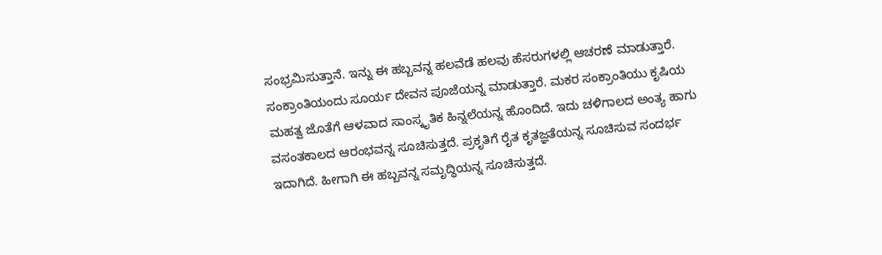ಸಂಭ್ರಮಿಸುತ್ತಾನೆ. ಇನ್ನು ಈ ಹಬ್ಬವನ್ನ ಹಲವೆಡೆ ಹಲವು ಹೆಸರುಗಳಲ್ಲಿ ಆಚರಣೆ ಮಾಡುತ್ತಾರೆ. ಸಂಕ್ರಾಂತಿಯಂದು ಸೂರ್ಯ ದೇವನ ಪೂಜೆಯನ್ನ ಮಾಡುತ್ತಾರೆ. ಮಕರ ಸಂಕ್ರಾಂತಿಯು ಕೃಷಿಯ ಮಹತ್ವ ಜೊತೆಗೆ ಆಳವಾದ ಸಾಂಸ್ಕೃತಿಕ ಹಿನ್ನಲೆಯನ್ನ ಹೊಂದಿದೆ. ಇದು ಚಳಿಗಾಲದ ಅಂತ್ಯ ಹಾಗು ವಸಂತಕಾಲದ ಆರಂಭವನ್ನ ಸೂಚಿಸುತ್ತದೆ. ಪ್ರಕೃತಿಗೆ ರೈತ ಕೃತಜ್ಞತೆಯನ್ನ ಸೂಚಿಸುವ ಸಂದರ್ಭ ಇದಾಗಿದೆ. ಹೀಗಾಗಿ ಈ ಹಬ್ಬವನ್ನ ಸಮೃದ್ಧಿಯನ್ನ ಸೂಚಿಸುತ್ತದೆ.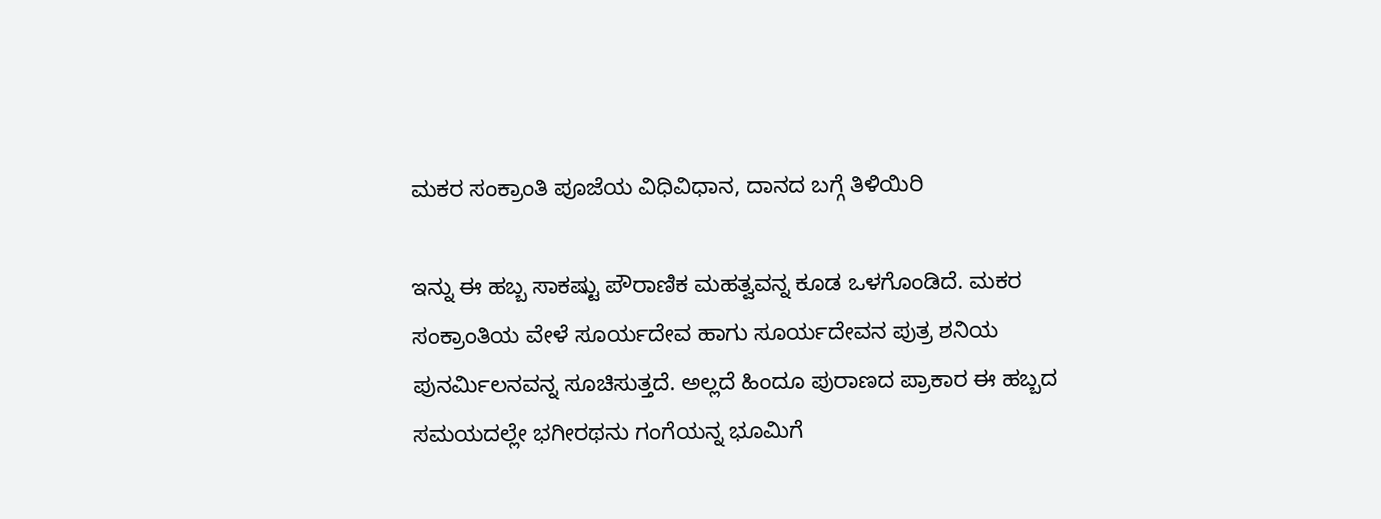ಮಕರ ಸಂಕ್ರಾಂತಿ ಪೂಜೆಯ ವಿಧಿವಿಧಾನ, ದಾನದ ಬಗ್ಗೆ ತಿಳಿಯಿರಿ

ಇನ್ನು ಈ ಹಬ್ಬ ಸಾಕಷ್ಟು ಪೌರಾಣಿಕ ಮಹತ್ವವನ್ನ ಕೂಡ ಒಳಗೊಂಡಿದೆ. ಮಕರ ಸಂಕ್ರಾಂತಿಯ ವೇಳೆ ಸೂರ್ಯದೇವ ಹಾಗು ಸೂರ್ಯದೇವನ ಪುತ್ರ ಶನಿಯ ಪುನರ್ಮಿಲನವನ್ನ ಸೂಚಿಸುತ್ತದೆ. ಅಲ್ಲದೆ ಹಿಂದೂ ಪುರಾಣದ ಪ್ರಾಕಾರ ಈ ಹಬ್ಬದ ಸಮಯದಲ್ಲೇ ಭಗೀರಥನು ಗಂಗೆಯನ್ನ ಭೂಮಿಗೆ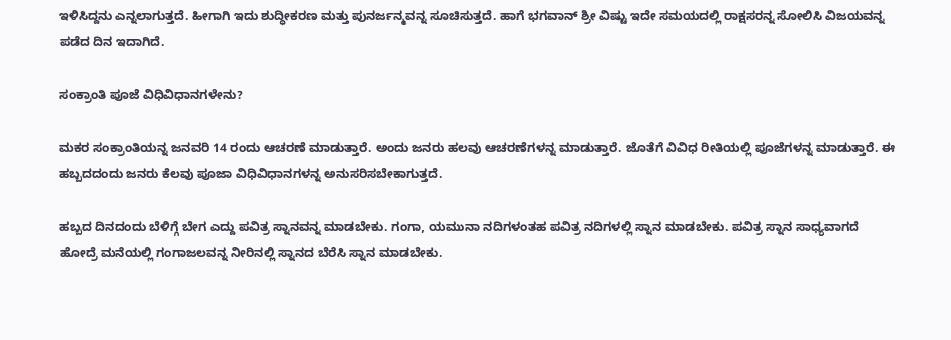ಇಳಿಸಿದ್ದನು ಎನ್ನಲಾಗುತ್ತದೆ. ಹೀಗಾಗಿ ಇದು ಶುದ್ಧೀಕರಣ ಮತ್ತು ಪುನರ್ಜನ್ಮವನ್ನ ಸೂಚಿಸುತ್ತದೆ. ಹಾಗೆ ಭಗವಾನ್‌ ಶ್ರೀ ವಿಷ್ಟು ಇದೇ ಸಮಯದಲ್ಲಿ ರಾಕ್ಷಸರನ್ನ ಸೋಲಿಸಿ ವಿಜಯವನ್ನ ಪಡೆದ ದಿನ ಇದಾಗಿದೆ.

ಸಂಕ್ರಾಂತಿ ಪೂಜೆ ವಿಧಿವಿಧಾನಗಳೇನು?

ಮಕರ ಸಂಕ್ರಾಂತಿಯನ್ನ ಜನವರಿ 14 ರಂದು ಆಚರಣೆ ಮಾಡುತ್ತಾರೆ. ಅಂದು ಜನರು ಹಲವು ಆಚರಣೆಗಳನ್ನ ಮಾಡುತ್ತಾರೆ. ಜೊತೆಗೆ ವಿವಿಧ ರೀತಿಯಲ್ಲಿ ಪೂಜೆಗಳನ್ನ ಮಾಡುತ್ತಾರೆ. ಈ ಹಬ್ಬದದಂದು ಜನರು ಕೆಲವು ಪೂಜಾ ವಿಧಿವಿಧಾನಗಳನ್ನ ಅನುಸರಿಸಬೇಕಾಗುತ್ತದೆ.

ಹಬ್ಬದ ದಿನದಂದು ಬೆಳಿಗ್ಗೆ ಬೇಗ ಎದ್ದು ಪವಿತ್ರ ಸ್ನಾನವನ್ನ ಮಾಡಬೇಕು. ಗಂಗಾ, ಯಮುನಾ ನದಿಗಳಂತಹ ಪವಿತ್ರ ನದಿಗಳಲ್ಲಿ ಸ್ನಾನ ಮಾಡಬೇಕು. ಪವಿತ್ರ ಸ್ನಾನ ಸಾಧ್ಯವಾಗದೆ ಹೋದ್ರೆ ಮನೆಯಲ್ಲಿ ಗಂಗಾಜಲವನ್ನ ನೀರಿನಲ್ಲಿ ಸ್ನಾನದ ಬೆರೆಸಿ ಸ್ನಾನ ಮಾಡಬೇಕು.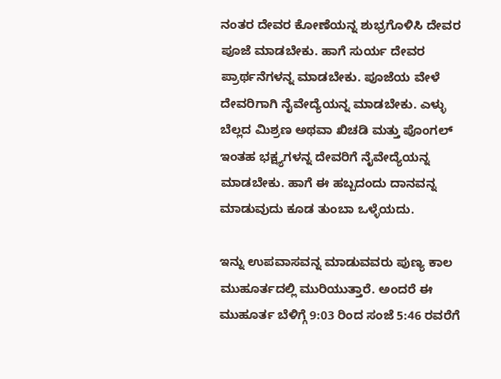ನಂತರ ದೇವರ ಕೋಣೆಯನ್ನ ಶುಭ್ರಗೊಳಿಸಿ ದೇವರ ಪೂಜೆ ಮಾಡಬೇಕು. ಹಾಗೆ ಸುರ್ಯ ದೇವರ ಪ್ರಾರ್ಥನೆಗಳನ್ನ ಮಾಡಬೇಕು. ಪೂಜೆಯ ವೇಳೆ ದೇವರಿಗಾಗಿ ನೈವೇದ್ಯೆಯನ್ನ ಮಾಡಬೇಕು. ಎಳ್ಳು ಬೆಲ್ಲದ ಮಿಶ್ರಣ ಅಥವಾ ಖಿಚಡಿ ಮತ್ತು ಪೊಂಗಲ್‌ ಇಂತಹ ಭಕ್ಷ್ಯಗಳನ್ನ ದೇವರಿಗೆ ನೈವೇದ್ಯೆಯನ್ನ ಮಾಡಬೇಕು. ಹಾಗೆ ಈ ಹಬ್ಬದಂದು ದಾನವನ್ನ ಮಾಡುವುದು ಕೂಡ ತುಂಬಾ ಒಳ್ಳೆಯದು.

ಇನ್ನು ಉಪವಾಸವನ್ನ ಮಾಡುವವರು ಪುಣ್ಯ ಕಾಲ ಮುಹೂರ್ತದಲ್ಲಿ ಮುರಿಯುತ್ತಾರೆ. ಅಂದರೆ ಈ ಮುಹೂರ್ತ ಬೆಳಿಗ್ಗೆ 9:03 ರಿಂದ ಸಂಜೆ 5:46 ರವರೆಗೆ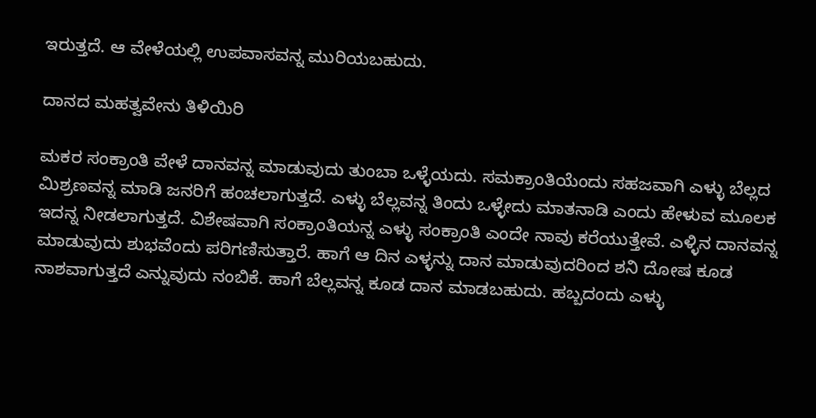ಇರುತ್ತದೆ. ಆ ವೇಳೆಯಲ್ಲಿ ಉಪವಾಸವನ್ನ ಮುರಿಯಬಹುದು.

ದಾನದ ಮಹತ್ವವೇನು ತಿಳಿಯಿರಿ

ಮಕರ ಸಂಕ್ರಾಂತಿ ವೇಳೆ ದಾನವನ್ನ ಮಾಡುವುದು ತುಂಬಾ ಒಳ್ಳೆಯದು. ಸಮಕ್ರಾಂತಿಯೆಂದು ಸಹಜವಾಗಿ ಎಳ್ಳು ಬೆಲ್ಲದ ಮಿಶ್ರಣವನ್ನ ಮಾಡಿ ಜನರಿಗೆ ಹಂಚಲಾಗುತ್ತದೆ. ಎಳ್ಳು ಬೆಲ್ಲವನ್ನ ತಿಂದು ಒಳ್ಳೇದು ಮಾತನಾಡಿ ಎಂದು ಹೇಳುವ ಮೂಲಕ ಇದನ್ನ ನೀಡಲಾಗುತ್ತದೆ. ವಿಶೇಷವಾಗಿ ಸಂಕ್ರಾಂತಿಯನ್ನ ಎಳ್ಳು ಸಂಕ್ರಾಂತಿ ಎಂದೇ ನಾವು ಕರೆಯುತ್ತೇವೆ. ಎಳ್ಳಿನ ದಾನವನ್ನ ಮಾಡುವುದು ಶುಭವೆಂದು ಪರಿಗಣಿಸುತ್ತಾರೆ. ಹಾಗೆ ಆ ದಿನ ಎಳ್ಳನ್ನು ದಾನ ಮಾಡುವುದರಿಂದ ಶನಿ ದೋಷ ಕೂಡ ನಾಶವಾಗುತ್ತದೆ ಎನ್ನುವುದು ನಂಬಿಕೆ. ಹಾಗೆ ಬೆಲ್ಲವನ್ನ ಕೂಡ ದಾನ ಮಾಡಬಹುದು. ಹಬ್ಬದಂದು ಎಳ್ಳು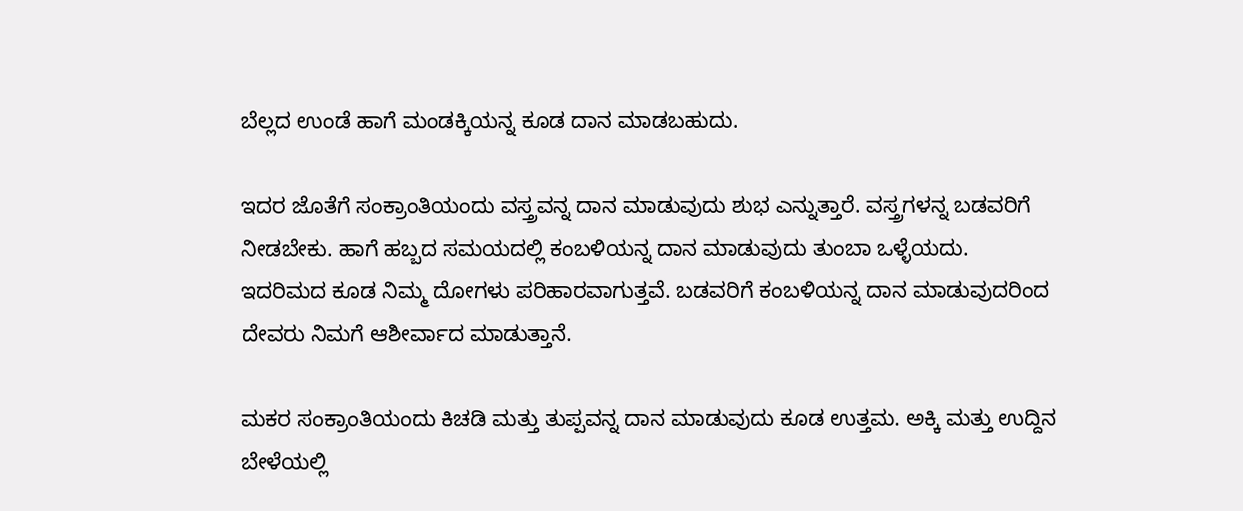ಬೆಲ್ಲದ ಉಂಡೆ ಹಾಗೆ ಮಂಡಕ್ಕಿಯನ್ನ ಕೂಡ ದಾನ ಮಾಡಬಹುದು.

ಇದರ ಜೊತೆಗೆ ಸಂಕ್ರಾಂತಿಯಂದು ವಸ್ತ್ರವನ್ನ ದಾನ ಮಾಡುವುದು ಶುಭ ಎನ್ನುತ್ತಾರೆ. ವಸ್ತ್ರಗಳನ್ನ ಬಡವರಿಗೆ ನೀಡಬೇಕು. ಹಾಗೆ ಹಬ್ಬದ ಸಮಯದಲ್ಲಿ ಕಂಬಳಿಯನ್ನ ದಾನ ಮಾಡುವುದು ತುಂಬಾ ಒಳ್ಳೆಯದು. ಇದರಿಮದ ಕೂಡ ನಿಮ್ಮ ದೋಗಳು ಪರಿಹಾರವಾಗುತ್ತವೆ. ಬಡವರಿಗೆ ಕಂಬಳಿಯನ್ನ ದಾನ ಮಾಡುವುದರಿಂದ ದೇವರು ನಿಮಗೆ ಆಶೀರ್ವಾದ ಮಾಡುತ್ತಾನೆ.

ಮಕರ ಸಂಕ್ರಾಂತಿಯಂದು ಕಿಚಡಿ ಮತ್ತು ತುಪ್ಪವನ್ನ ದಾನ ಮಾಡುವುದು ಕೂಡ ಉತ್ತಮ. ಅಕ್ಕಿ ಮತ್ತು ಉದ್ದಿನ ಬೇಳೆಯಲ್ಲಿ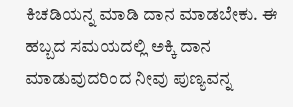ಕಿಚಡಿಯನ್ನ ಮಾಡಿ ದಾನ ಮಾಡಬೇಕು. ಈ ಹಬ್ಬದ ಸಮಯದಲ್ಲಿ ಅಕ್ಕಿ ದಾನ ಮಾಡುವುದರಿಂದ ನೀವು ಪುಣ್ಯವನ್ನ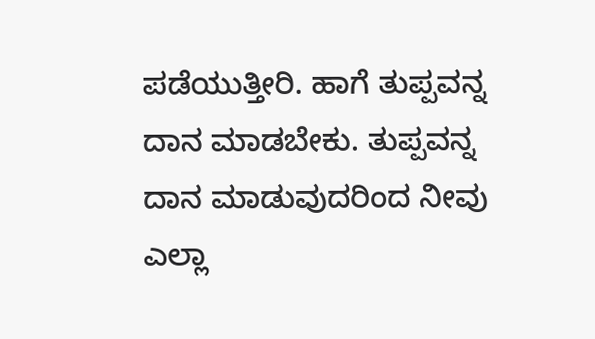ಪಡೆಯುತ್ತೀರಿ. ಹಾಗೆ ತುಪ್ಪವನ್ನ ದಾನ ಮಾಡಬೇಕು. ತುಪ್ಪವನ್ನ ದಾನ ಮಾಡುವುದರಿಂದ ನೀವು ಎಲ್ಲಾ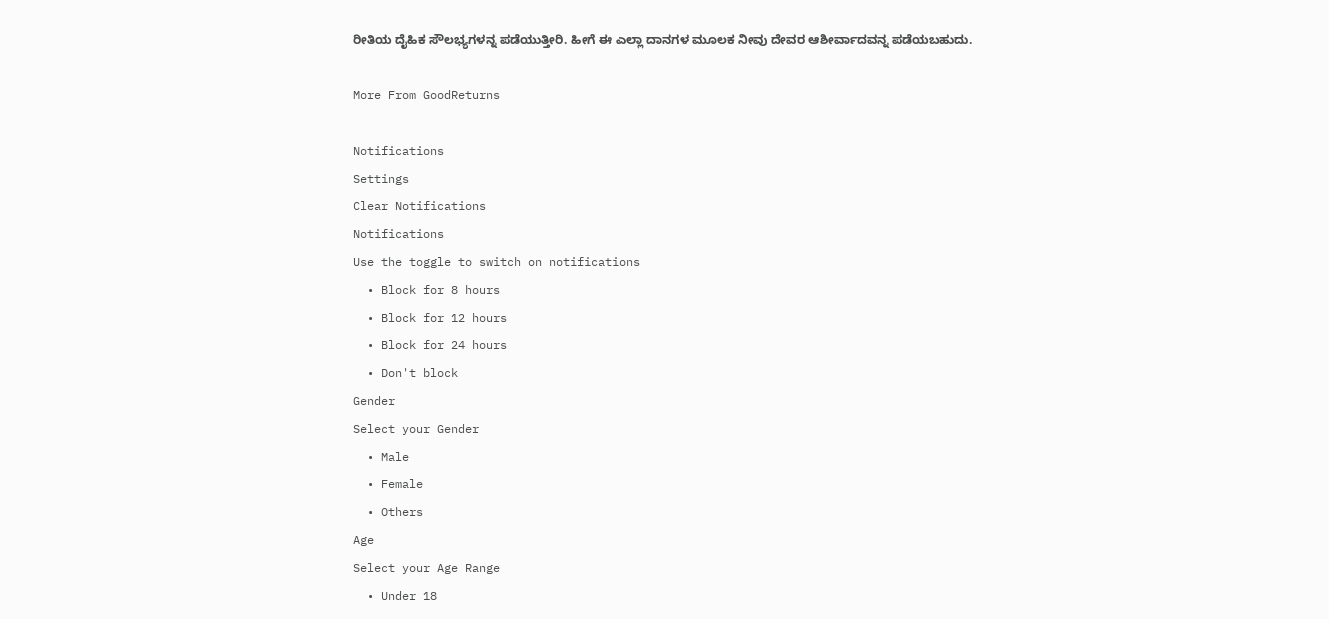ರೀತಿಯ ದೈಹಿಕ ಸೌಲಭ್ಯಗಳನ್ನ ಪಡೆಯುತ್ತೀರಿ. ಹೀಗೆ ಈ ಎಲ್ಲಾ ದಾನಗಳ ಮೂಲಕ ನೀವು ದೇವರ ಆಶೀರ್ವಾದವನ್ನ ಪಡೆಯಬಹುದು.

More From GoodReturns

Notifications
Settings
Clear Notifications
Notifications
Use the toggle to switch on notifications
  • Block for 8 hours
  • Block for 12 hours
  • Block for 24 hours
  • Don't block
Gender
Select your Gender
  • Male
  • Female
  • Others
Age
Select your Age Range
  • Under 18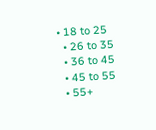• 18 to 25
  • 26 to 35
  • 36 to 45
  • 45 to 55
  • 55+